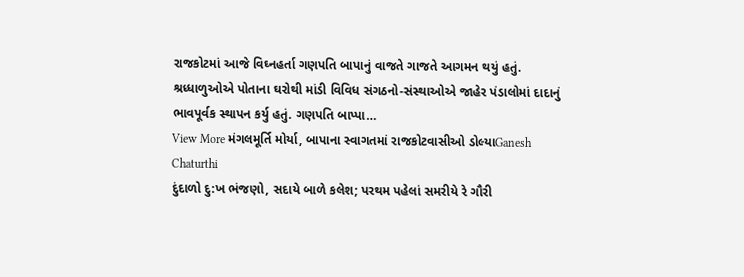રાજકોટમાં આજે વિઘ્નહર્તા ગણપતિ બાપાનું વાજતે ગાજતે આગમન થયું હતું. શ્રધ્ધાળુઓએ પોતાના ઘરોથી માંડી વિવિધ સંગઠનો-સંસ્થાઓએ જાહેર પંડાલોમાં દાદાનું ભાવપૂર્વક સ્થાપન કર્યુ હતું. ગણપતિ બાપ્પા…
View More મંગલમૂર્તિ મોર્યા, બાપાના સ્વાગતમાં રાજકોટવાસીઓ ડોલ્યાGanesh Chaturthi
દુંદાળો દુ:ખ ભંજણો, સદાયે બાળે કલેશ; પરથમ પહેલાં સમરીયે રે ગૌરી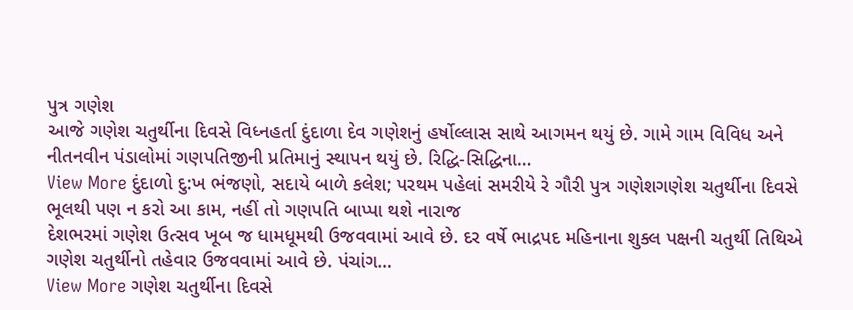પુત્ર ગણેશ
આજે ગણેશ ચતુર્થીના દિવસે વિધ્નહર્તા દુંદાળા દેવ ગણેશનું હર્ષોલ્લાસ સાથે આગમન થયું છે. ગામે ગામ વિવિધ અને નીતનવીન પંડાલોમાં ગણપતિજીની પ્રતિમાનું સ્થાપન થયું છે. રિદ્ધિ-સિદ્ધિના…
View More દુંદાળો દુ:ખ ભંજણો, સદાયે બાળે કલેશ; પરથમ પહેલાં સમરીયે રે ગૌરી પુત્ર ગણેશગણેશ ચતુર્થીના દિવસે ભૂલથી પણ ન કરો આ કામ, નહીં તો ગણપતિ બાપ્પા થશે નારાજ
દેશભરમાં ગણેશ ઉત્સવ ખૂબ જ ધામધૂમથી ઉજવવામાં આવે છે. દર વર્ષે ભાદ્રપદ મહિનાના શુક્લ પક્ષની ચતુર્થી તિથિએ ગણેશ ચતુર્થીનો તહેવાર ઉજવવામાં આવે છે. પંચાંગ…
View More ગણેશ ચતુર્થીના દિવસે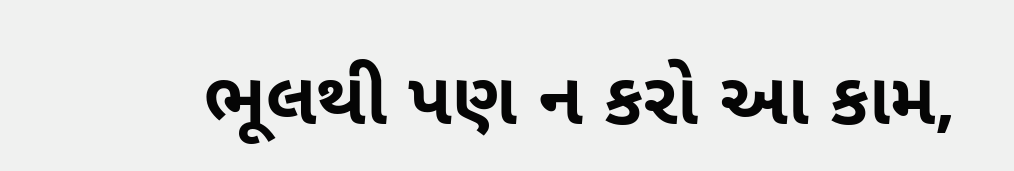ભૂલથી પણ ન કરો આ કામ,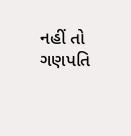નહીં તો ગણપતિ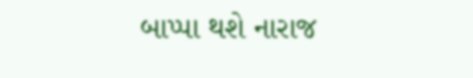બાપ્પા થશે નારાજ